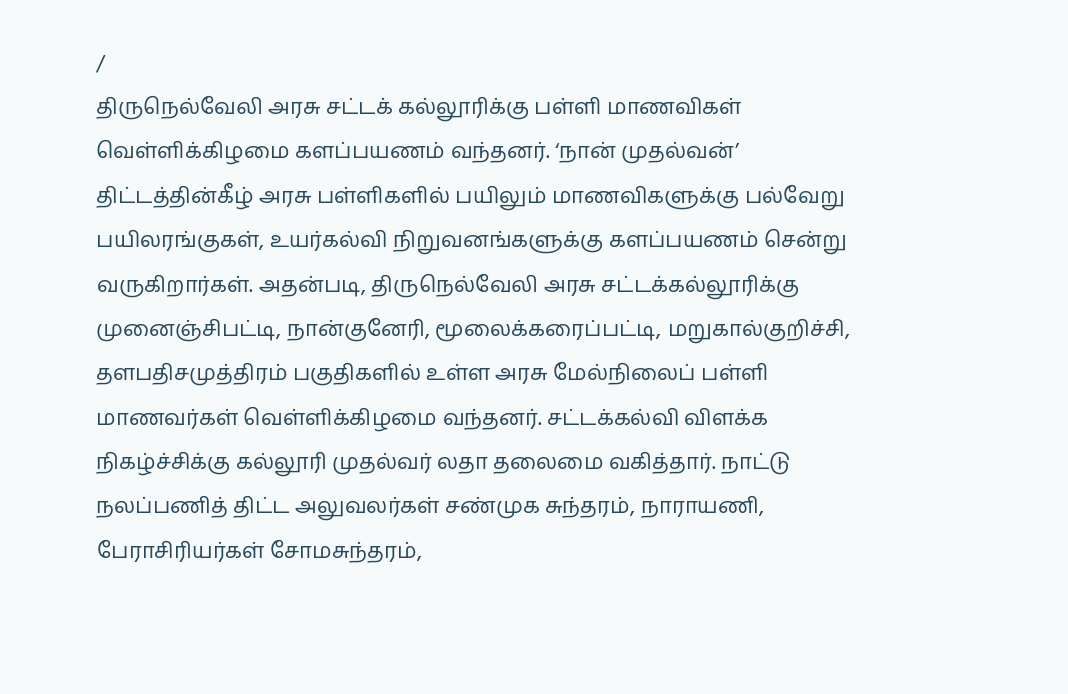/
திருநெல்வேலி அரசு சட்டக் கல்லூரிக்கு பள்ளி மாணவிகள் வெள்ளிக்கிழமை களப்பயணம் வந்தனர். ‘நான் முதல்வன்’ திட்டத்தின்கீழ் அரசு பள்ளிகளில் பயிலும் மாணவிகளுக்கு பல்வேறு பயிலரங்குகள், உயர்கல்வி நிறுவனங்களுக்கு களப்பயணம் சென்று வருகிறார்கள். அதன்படி, திருநெல்வேலி அரசு சட்டக்கல்லூரிக்கு முனைஞ்சிபட்டி, நான்குனேரி, மூலைக்கரைப்பட்டி, மறுகால்குறிச்சி, தளபதிசமுத்திரம் பகுதிகளில் உள்ள அரசு மேல்நிலைப் பள்ளி மாணவர்கள் வெள்ளிக்கிழமை வந்தனர். சட்டக்கல்வி விளக்க நிகழ்ச்சிக்கு கல்லூரி முதல்வர் லதா தலைமை வகித்தார். நாட்டு நலப்பணித் திட்ட அலுவலர்கள் சண்முக சுந்தரம், நாராயணி, பேராசிரியர்கள் சோமசுந்தரம்,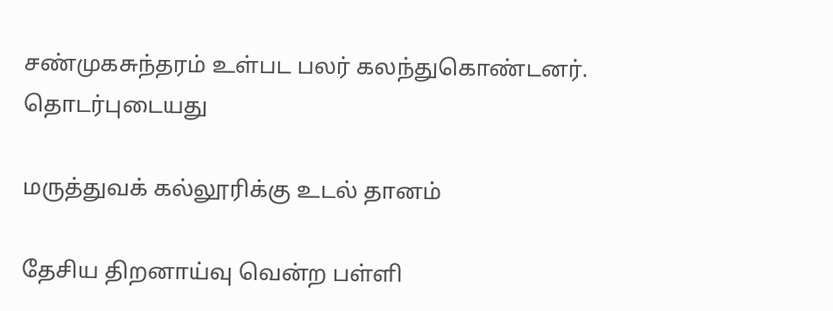சண்முகசுந்தரம் உள்பட பலர் கலந்துகொண்டனர்.
தொடர்புடையது

மருத்துவக் கல்லூரிக்கு உடல் தானம்

தேசிய திறனாய்வு வென்ற பள்ளி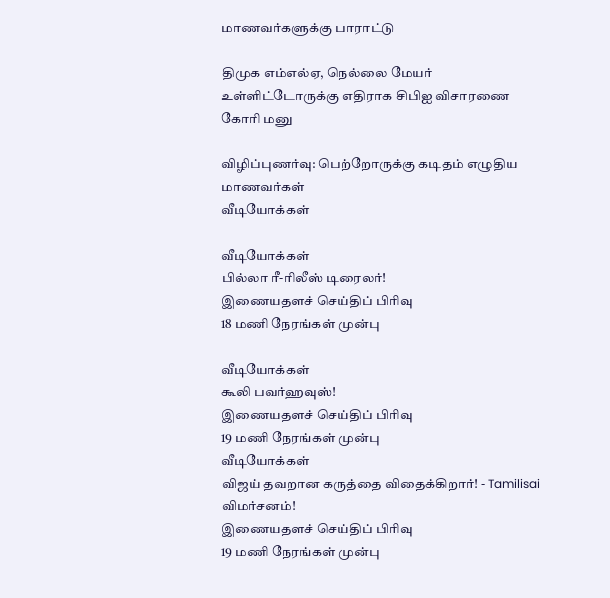மாணவர்களுக்கு பாராட்டு

திமுக எம்எல்ஏ, நெல்லை மேயர் உள்ளிட்டோருக்கு எதிராக சிபிஐ விசாரணை கோரி மனு

விழிப்புணர்வு: பெற்றோருக்கு கடிதம் எழுதிய மாணவர்கள்
வீடியோக்கள்

வீடியோக்கள்
பில்லா ரீ-ரிலீஸ் டிரைலர்!
இணையதளச் செய்திப் பிரிவு
18 மணி நேரங்கள் முன்பு

வீடியோக்கள்
கூலி பவர்ஹவுஸ்!
இணையதளச் செய்திப் பிரிவு
19 மணி நேரங்கள் முன்பு
வீடியோக்கள்
விஜய் தவறான கருத்தை விதைக்கிறார்! - Tamilisai விமர்சனம்!
இணையதளச் செய்திப் பிரிவு
19 மணி நேரங்கள் முன்பு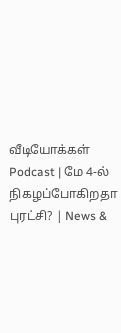வீடியோக்கள்
Podcast | மே 4-ல் நிகழப்போகிறதா புரட்சி? | News &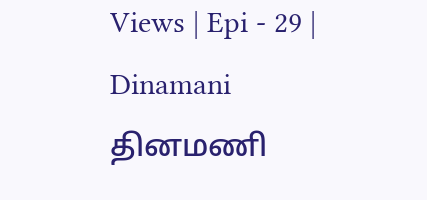Views | Epi - 29 | Dinamani
தினமணி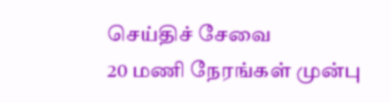செய்திச் சேவை
20 மணி நேரங்கள் முன்பு